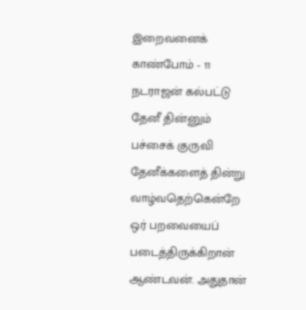இறைவனைக் காண்போம் - 11
நடராஜன் கல்பட்டு
தேனீ தின்னும் பச்சைக் குருவி
தேனீக்களைத் தின்று வாழ்வதெற்கென்றே ஒர் பறவையைப் படைத்திருக்கிறான் ஆண்டவன். அதுதான்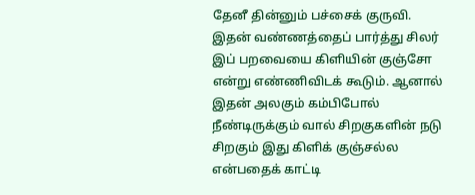தேனீ தின்னும் பச்சைக் குருவி. இதன் வண்ணத்தைப் பார்த்து சிலர் இப் பறவையை கிளியின் குஞ்சோ என்று எண்ணிவிடக் கூடும். ஆனால் இதன் அலகும் கம்பிபோல் நீண்டிருக்கும் வால் சிறகுகளின் நடு சிறகும் இது கிளிக் குஞ்சல்ல என்பதைக் காட்டி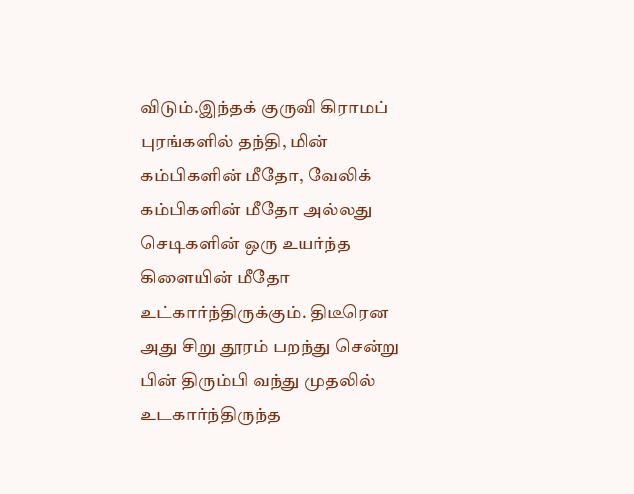விடும்.இந்தக் குருவி கிராமப் புரங்களில் தந்தி, மின் கம்பிகளின் மீதோ, வேலிக் கம்பிகளின் மீதோ அல்லது செடிகளின் ஒரு உயர்ந்த கிளையின் மீதோ உட்கார்ந்திருக்கும். திடீரென அது சிறு தூரம் பறந்து சென்று பின் திரும்பி வந்து முதலில் உடகார்ந்திருந்த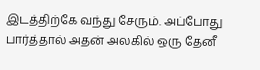இடத்திற்கே வந்து சேரும். அப்போது பார்த்தால் அதன் அலகில் ஒரு தேனீ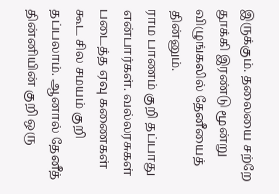இருக்கும். தலையை சற்றே தூக்கி இரண்டு மூன்று விழுங்கலில் தேனீயைத் தின்னும்.
ராம பாணம் குறி தப்பாது என்பார்கள். வல்லரசுகள் படைத்த ஏவு கணைகள் கூட சில சமயம் குறி தப்பலாம். ஆனால் தேனீத் தின்னியின் குறி ஒரு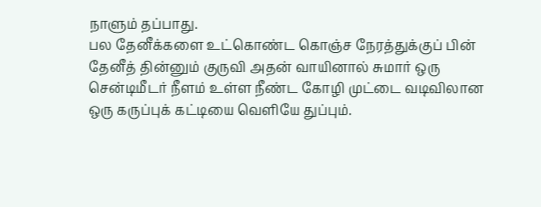நாளும் தப்பாது.
பல தேனீக்களை உட்கொண்ட கொஞ்ச நேரத்துக்குப் பின் தேனீத் தின்னும் குருவி அதன் வாயினால் சுமார் ஒரு சென்டிமீடர் நீளம் உள்ள நீண்ட கோழி முட்டை வடிவிலான ஒரு கருப்புக் கட்டியை வெளியே துப்பும்.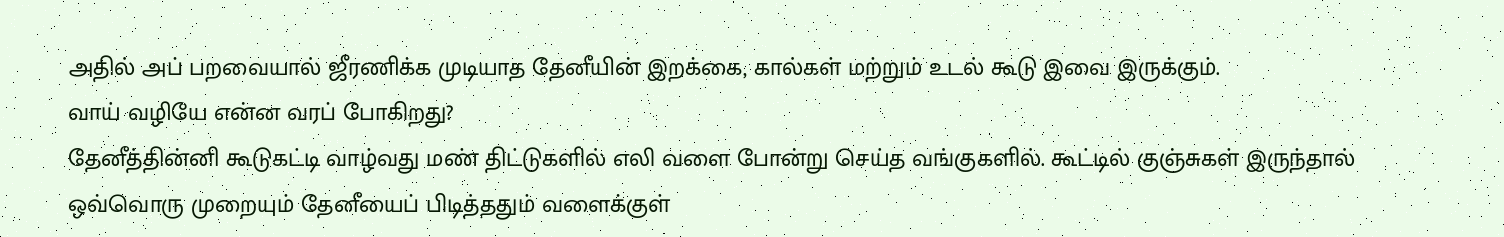அதில் அப் பறவையால் ஜீரணிக்க முடியாத தேனீயின் இறக்கை, கால்கள் மற்றும் உடல் கூடு இவை இருக்கும்.
வாய் வழியே என்ன வரப் போகிறது?
தேனீத்தின்னி கூடுகட்டி வாழ்வது மண் திட்டுகளில் எலி வளை போன்று செய்த வங்குகளில். கூட்டில் குஞ்சுகள் இருந்தால் ஒவ்வொரு முறையும் தேனீயைப் பிடித்ததும் வளைக்குள்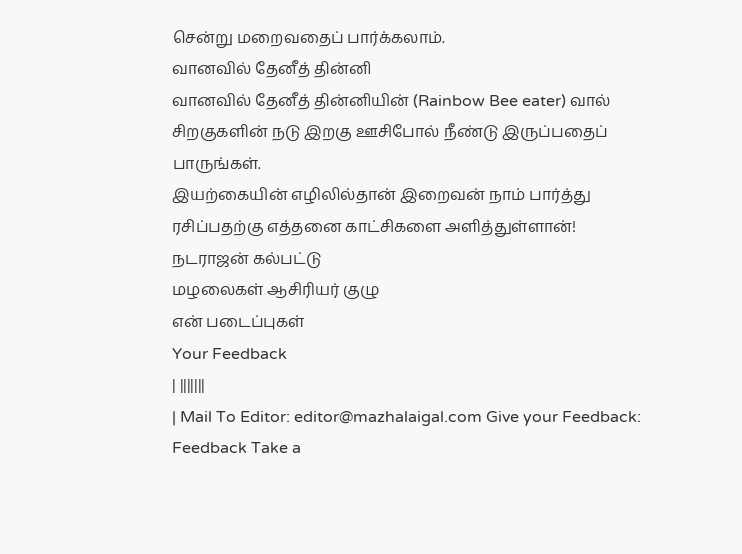சென்று மறைவதைப் பார்க்கலாம்.
வானவில் தேனீத் தின்னி
வானவில் தேனீத் தின்னியின் (Rainbow Bee eater) வால் சிறகுகளின் நடு இறகு ஊசிபோல் நீண்டு இருப்பதைப் பாருங்கள்.
இயற்கையின் எழிலில்தான் இறைவன் நாம் பார்த்து ரசிப்பதற்கு எத்தனை காட்சிகளை அளித்துள்ளான்!
நடராஜன் கல்பட்டு
மழலைகள் ஆசிரியர் குழு
என் படைப்புகள்
Your Feedback
| |||||||
| Mail To Editor: editor@mazhalaigal.com Give your Feedback: Feedback Take a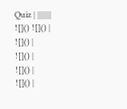Quiz | |||||||
![]() ![]() |
![]() |
![]() |
![]() |
![]() |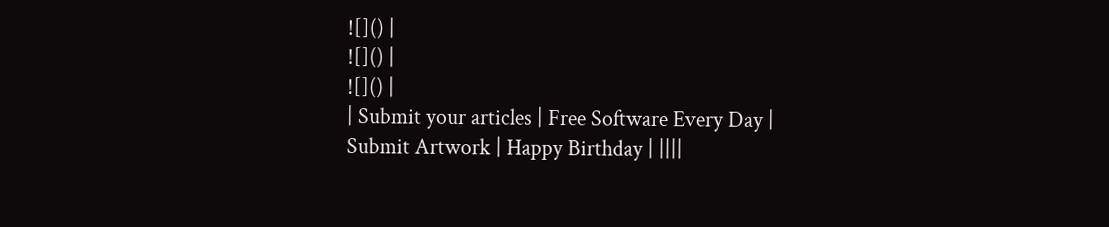![]() |
![]() |
![]() |
| Submit your articles | Free Software Every Day | Submit Artwork | Happy Birthday | ||||